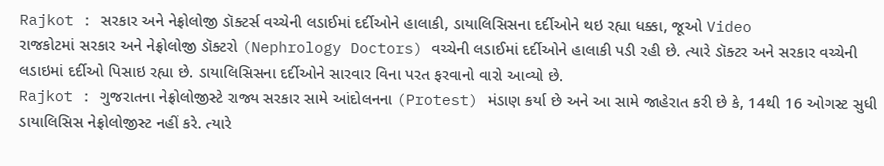Rajkot : સરકાર અને નેફ્રોલોજી ડૉક્ટર્સ વચ્ચેની લડાઈમાં દર્દીઓને હાલાકી, ડાયાલિસિસના દર્દીઓને થઇ રહ્યા ધક્કા, જૂઓ Video
રાજકોટમાં સરકાર અને નેફ્રોલોજી ડૉક્ટરો (Nephrology Doctors) વચ્ચેની લડાઈમાં દર્દીઓને હાલાકી પડી રહી છે. ત્યારે ડૉક્ટર અને સરકાર વચ્ચેની લડાઇમાં દર્દીઓ પિસાઇ રહ્યા છે. ડાયાલિસિસના દર્દીઓને સારવાર વિના પરત ફરવાનો વારો આવ્યો છે.
Rajkot : ગુજરાતના નેફ્રોલોજીસ્ટે રાજ્ય સરકાર સામે આંદોલનના (Protest) મંડાણ કર્યા છે અને આ સામે જાહેરાત કરી છે કે, 14થી 16 ઓગસ્ટ સુધી ડાયાલિસિસ નેફ્રોલોજીસ્ટ નહીં કરે. ત્યારે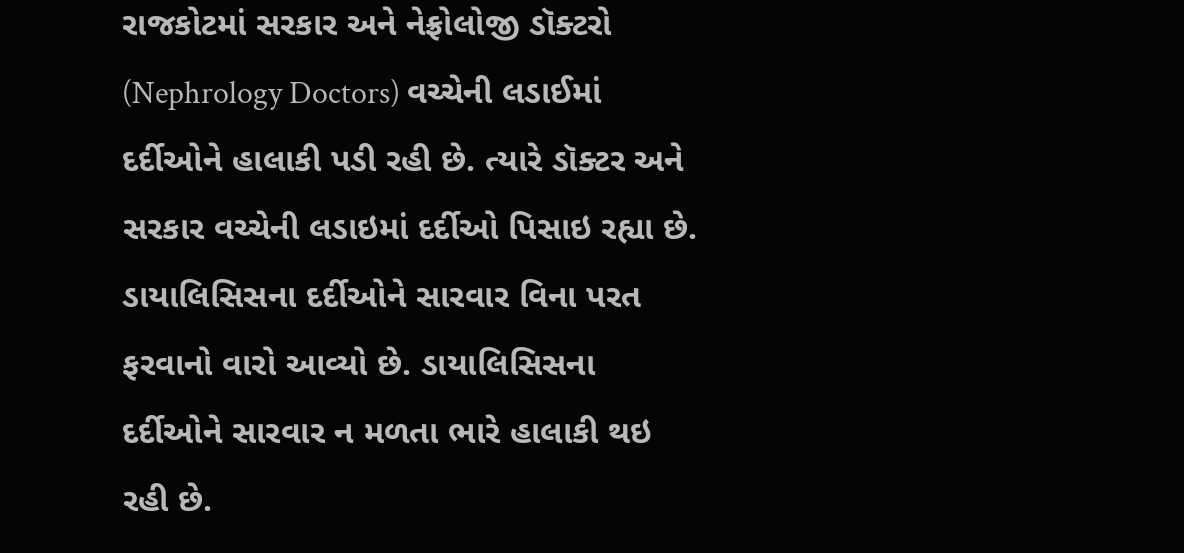રાજકોટમાં સરકાર અને નેફ્રોલોજી ડૉક્ટરો (Nephrology Doctors) વચ્ચેની લડાઈમાં દર્દીઓને હાલાકી પડી રહી છે. ત્યારે ડૉક્ટર અને સરકાર વચ્ચેની લડાઇમાં દર્દીઓ પિસાઇ રહ્યા છે. ડાયાલિસિસના દર્દીઓને સારવાર વિના પરત ફરવાનો વારો આવ્યો છે. ડાયાલિસિસના દર્દીઓને સારવાર ન મળતા ભારે હાલાકી થઇ રહી છે.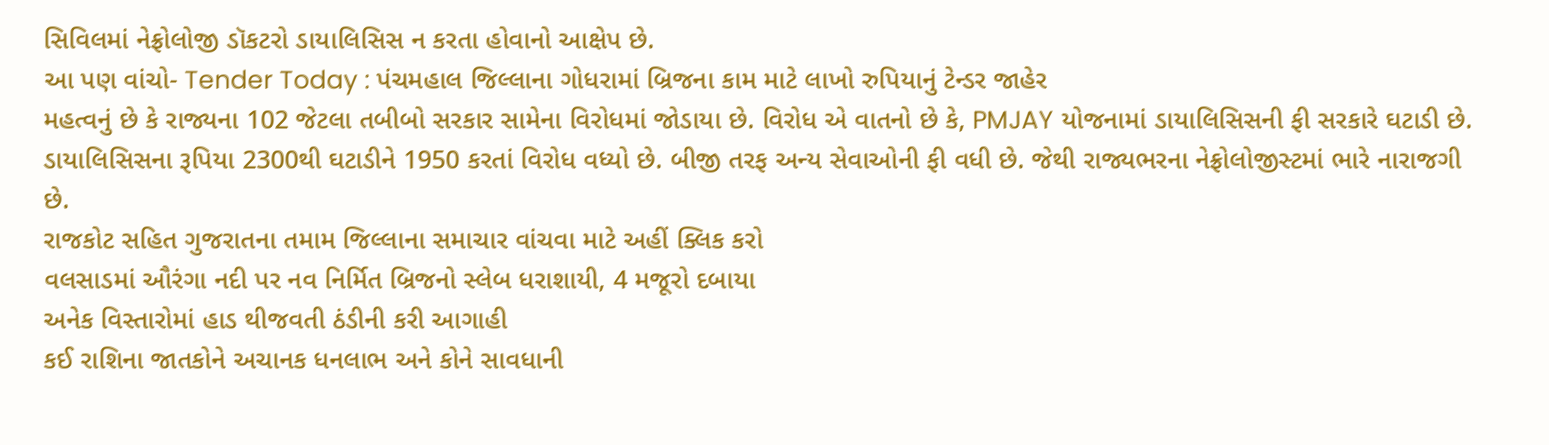સિવિલમાં નેફ્રોલોજી ડૉકટરો ડાયાલિસિસ ન કરતા હોવાનો આક્ષેપ છે.
આ પણ વાંચો- Tender Today : પંચમહાલ જિલ્લાના ગોધરામાં બ્રિજના કામ માટે લાખો રુપિયાનું ટેન્ડર જાહેર
મહત્વનું છે કે રાજ્યના 102 જેટલા તબીબો સરકાર સામેના વિરોધમાં જોડાયા છે. વિરોધ એ વાતનો છે કે, PMJAY યોજનામાં ડાયાલિસિસની ફી સરકારે ઘટાડી છે. ડાયાલિસિસના રૂપિયા 2300થી ઘટાડીને 1950 કરતાં વિરોધ વધ્યો છે. બીજી તરફ અન્ય સેવાઓની ફી વધી છે. જેથી રાજ્યભરના નેફ્રોલોજીસ્ટમાં ભારે નારાજગી છે.
રાજકોટ સહિત ગુજરાતના તમામ જિલ્લાના સમાચાર વાંચવા માટે અહીં ક્લિક કરો
વલસાડમાં ઔરંગા નદી પર નવ નિર્મિત બ્રિજનો સ્લેબ ધરાશાયી, 4 મજૂરો દબાયા
અનેક વિસ્તારોમાં હાડ થીજવતી ઠંડીની કરી આગાહી
કઈ રાશિના જાતકોને અચાનક ધનલાભ અને કોને સાવધાની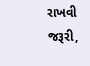રાખવી જરૂરી,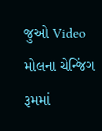જુઓ Video
મોલના ચેન્જિંગ રૂમમાં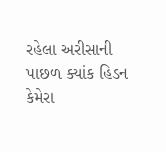રહેલા અરીસાની પાછળ ક્યાંક હિડન કેમેરા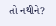તો નથીને?